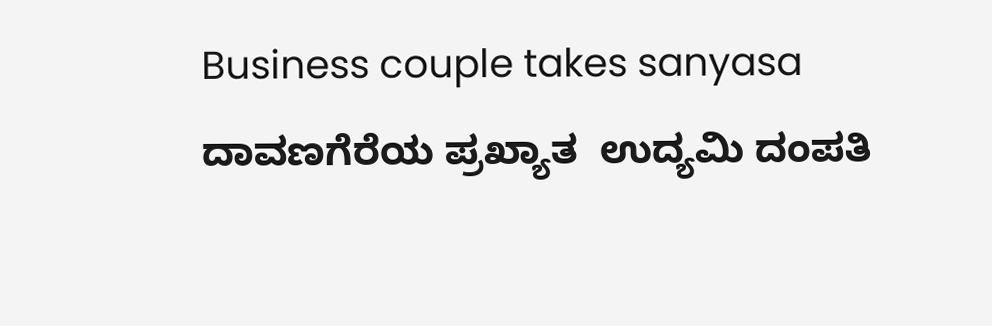Business couple takes sanyasa ದಾವಣಗೆರೆಯ ಪ್ರಖ್ಯಾತ  ಉದ್ಯಮಿ ದಂಪತಿ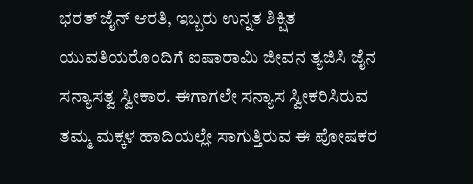ಭರತ್ ಜೈನ್ ಆರತಿ, ಇಬ್ಬರು ಉನ್ನತ ಶಿಕ್ಷಿತ ಯುವತಿಯರೊಂದಿಗೆ ಐಷಾರಾಮಿ ಜೀವನ ತ್ಯಜಿಸಿ ಜೈನ ಸನ್ಯಾಸತ್ವ ಸ್ವೀಕಾರ. ಈಗಾಗಲೇ ಸನ್ಯಾಸ ಸ್ವೀಕರಿಸಿರುವ ತಮ್ಮ ಮಕ್ಕಳ ಹಾದಿಯಲ್ಲೇ ಸಾಗುತ್ತಿರುವ ಈ ಪೋಷಕರ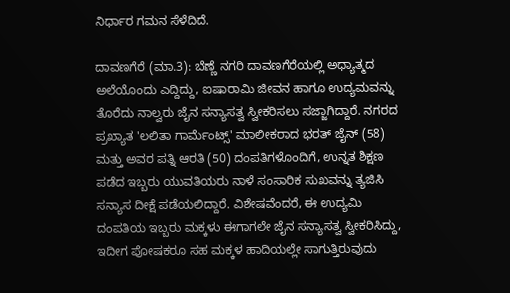ನಿರ್ಧಾರ ಗಮನ ಸೆಳೆದಿದೆ.

ದಾವಣಗೆರೆ (ಮಾ.3): ಬೆಣ್ಣೆ ನಗರಿ ದಾವಣಗೆರೆಯಲ್ಲಿ ಅಧ್ಯಾತ್ಮದ ಅಲೆಯೊಂದು ಎದ್ದಿದ್ದು, ಐಷಾರಾಮಿ ಜೀವನ ಹಾಗೂ ಉದ್ಯಮವನ್ನು ತೊರೆದು ನಾಲ್ವರು ಜೈನ ಸನ್ಯಾಸತ್ವ ಸ್ವೀಕರಿಸಲು ಸಜ್ಜಾಗಿದ್ದಾರೆ. ನಗರದ ಪ್ರಖ್ಯಾತ 'ಲಲಿತಾ ಗಾರ್ಮೆಂಟ್ಸ್' ಮಾಲೀಕರಾದ ಭರತ್ ಜೈನ್ (58) ಮತ್ತು ಅವರ ಪತ್ನಿ ಆರತಿ (50) ದಂಪತಿಗಳೊಂದಿಗೆ, ಉನ್ನತ ಶಿಕ್ಷಣ ಪಡೆದ ಇಬ್ಬರು ಯುವತಿಯರು ನಾಳೆ ಸಂಸಾರಿಕ ಸುಖವನ್ನು ತ್ಯಜಿಸಿ ಸನ್ಯಾಸ ದೀಕ್ಷೆ ಪಡೆಯಲಿದ್ದಾರೆ. ವಿಶೇಷವೆಂದರೆ, ಈ ಉದ್ಯಮಿ ದಂಪತಿಯ ಇಬ್ಬರು ಮಕ್ಕಳು ಈಗಾಗಲೇ ಜೈನ ಸನ್ಯಾಸತ್ವ ಸ್ವೀಕರಿಸಿದ್ದು, ಇದೀಗ ಪೋಷಕರೂ ಸಹ ಮಕ್ಕಳ ಹಾದಿಯಲ್ಲೇ ಸಾಗುತ್ತಿರುವುದು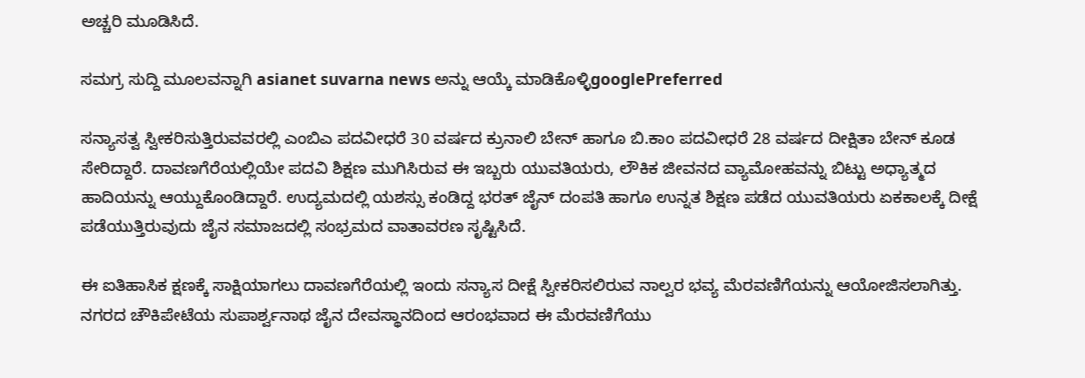ಅಚ್ಚರಿ ಮೂಡಿಸಿದೆ.

ಸಮಗ್ರ ಸುದ್ದಿ ಮೂಲವನ್ನಾಗಿ asianet suvarna news ಅನ್ನು ಆಯ್ಕೆ ಮಾಡಿಕೊಳ್ಳಿgooglePreferred

ಸನ್ಯಾಸತ್ವ ಸ್ವೀಕರಿಸುತ್ತಿರುವವರಲ್ಲಿ ಎಂಬಿಎ ಪದವೀಧರೆ 30 ವರ್ಷದ ಕ್ರುನಾಲಿ ಬೇನ್ ಹಾಗೂ ಬಿ.ಕಾಂ ಪದವೀಧರೆ 28 ವರ್ಷದ ದೀಕ್ಷಿತಾ ಬೇನ್ ಕೂಡ ಸೇರಿದ್ದಾರೆ. ದಾವಣಗೆರೆಯಲ್ಲಿಯೇ ಪದವಿ ಶಿಕ್ಷಣ ಮುಗಿಸಿರುವ ಈ ಇಬ್ಬರು ಯುವತಿಯರು, ಲೌಕಿಕ ಜೀವನದ ವ್ಯಾಮೋಹವನ್ನು ಬಿಟ್ಟು ಅಧ್ಯಾತ್ಮದ ಹಾದಿಯನ್ನು ಆಯ್ದುಕೊಂಡಿದ್ದಾರೆ. ಉದ್ಯಮದಲ್ಲಿ ಯಶಸ್ಸು ಕಂಡಿದ್ದ ಭರತ್ ಜೈನ್ ದಂಪತಿ ಹಾಗೂ ಉನ್ನತ ಶಿಕ್ಷಣ ಪಡೆದ ಯುವತಿಯರು ಏಕಕಾಲಕ್ಕೆ ದೀಕ್ಷೆ ಪಡೆಯುತ್ತಿರುವುದು ಜೈನ ಸಮಾಜದಲ್ಲಿ ಸಂಭ್ರಮದ ವಾತಾವರಣ ಸೃಷ್ಟಿಸಿದೆ.

ಈ ಐತಿಹಾಸಿಕ ಕ್ಷಣಕ್ಕೆ ಸಾಕ್ಷಿಯಾಗಲು ದಾವಣಗೆರೆಯಲ್ಲಿ ಇಂದು ಸನ್ಯಾಸ ದೀಕ್ಷೆ ಸ್ವೀಕರಿಸಲಿರುವ ನಾಲ್ವರ ಭವ್ಯ ಮೆರವಣಿಗೆಯನ್ನು ಆಯೋಜಿಸಲಾಗಿತ್ತು. ನಗರದ ಚೌಕಿಪೇಟೆಯ ಸುಪಾರ್ಶ್ವನಾಥ ಜೈನ ದೇವಸ್ಥಾನದಿಂದ ಆರಂಭವಾದ ಈ ಮೆರವಣಿಗೆಯು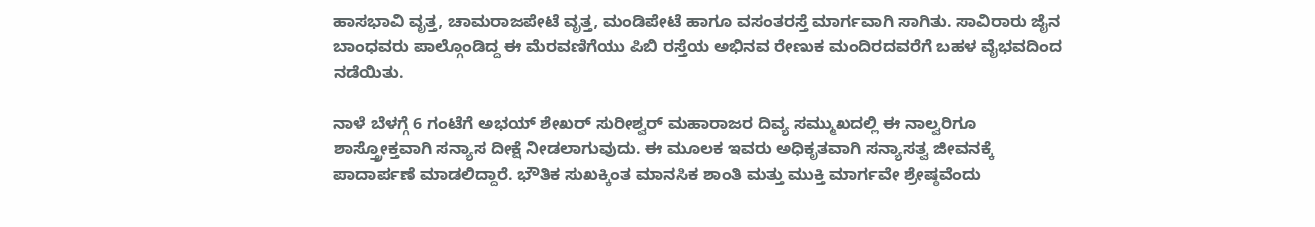ಹಾಸಭಾವಿ ವೃತ್ತ, ಚಾಮರಾಜಪೇಟೆ ವೃತ್ತ, ಮಂಡಿಪೇಟೆ ಹಾಗೂ ವಸಂತರಸ್ತೆ ಮಾರ್ಗವಾಗಿ ಸಾಗಿತು. ಸಾವಿರಾರು ಜೈನ ಬಾಂಧವರು ಪಾಲ್ಗೊಂಡಿದ್ದ ಈ ಮೆರವಣಿಗೆಯು ಪಿಬಿ ರಸ್ತೆಯ ಅಭಿನವ ರೇಣುಕ ಮಂದಿರದವರೆಗೆ ಬಹಳ ವೈಭವದಿಂದ ನಡೆಯಿತು.

ನಾಳೆ ಬೆಳಗ್ಗೆ 6 ಗಂಟೆಗೆ ಅಭಯ್ ಶೇಖರ್ ಸುರೀಶ್ವರ್ ಮಹಾರಾಜರ ದಿವ್ಯ ಸಮ್ಮುಖದಲ್ಲಿ ಈ ನಾಲ್ವರಿಗೂ ಶಾಸ್ತ್ರೋಕ್ತವಾಗಿ ಸನ್ಯಾಸ ದೀಕ್ಷೆ ನೀಡಲಾಗುವುದು. ಈ ಮೂಲಕ ಇವರು ಅಧಿಕೃತವಾಗಿ ಸನ್ಯಾಸತ್ವ ಜೀವನಕ್ಕೆ ಪಾದಾರ್ಪಣೆ ಮಾಡಲಿದ್ದಾರೆ. ಭೌತಿಕ ಸುಖಕ್ಕಿಂತ ಮಾನಸಿಕ ಶಾಂತಿ ಮತ್ತು ಮುಕ್ತಿ ಮಾರ್ಗವೇ ಶ್ರೇಷ್ಠವೆಂದು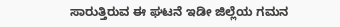ಸಾರುತ್ತಿರುವ ಈ ಘಟನೆ ಇಡೀ ಜಿಲ್ಲೆಯ ಗಮನ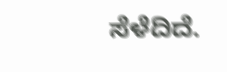ಸೆಳೆದಿದೆ.